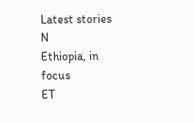Latest stories
N
Ethiopia, in focus
ET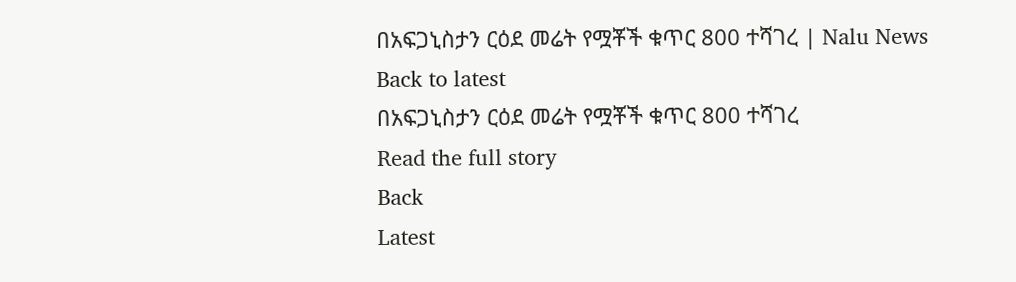በአፍጋኒስታን ርዕደ መሬት የሟቾች ቁጥር 800 ተሻገረ | Nalu News
Back to latest
በአፍጋኒስታን ርዕደ መሬት የሟቾች ቁጥር 800 ተሻገረ
Read the full story
Back
Latest